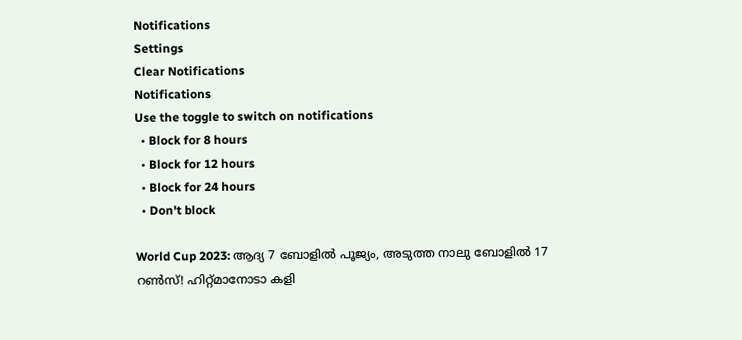Notifications
Settings
Clear Notifications
Notifications
Use the toggle to switch on notifications
  • Block for 8 hours
  • Block for 12 hours
  • Block for 24 hours
  • Don't block

World Cup 2023: ആദ്യ 7 ബോളില്‍ പൂജ്യം, അടുത്ത നാലു ബോളില്‍ 17 റണ്‍സ്! ഹിറ്റ്മാനോടാ കളി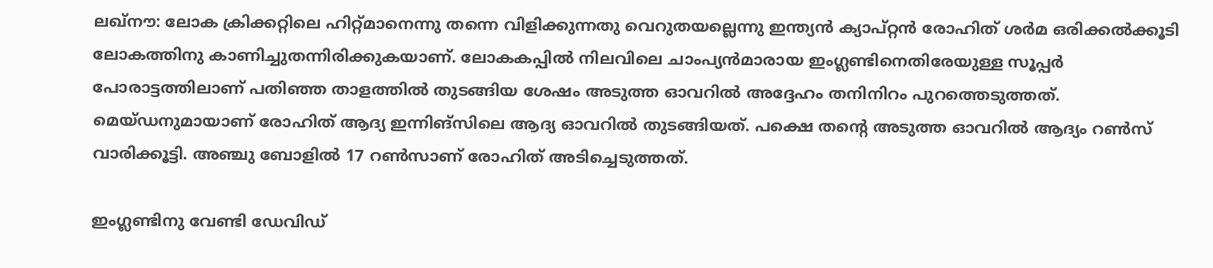ലഖ്‌നൗ: ലോക ക്രിക്കറ്റിലെ ഹിറ്റ്മാനെന്നു തന്നെ വിളിക്കുന്നതു വെറുതയല്ലെന്നു ഇന്ത്യന്‍ ക്യാപ്റ്റന്‍ രോഹിത് ശര്‍മ ഒരിക്കല്‍ക്കൂടി ലോകത്തിനു കാണിച്ചുതന്നിരിക്കുകയാണ്. ലോകകപ്പില്‍ നിലവിലെ ചാംപ്യന്‍മാരായ ഇംഗ്ലണ്ടിനെതിരേയുള്ള സൂപ്പര്‍ പോരാട്ടത്തിലാണ് പതിഞ്ഞ താളത്തില്‍ തുടങ്ങിയ ശേഷം അടുത്ത ഓവറില്‍ അദ്ദേഹം തനിനിറം പുറത്തെടുത്തത്. മെയ്ഡനുമായാണ് രോഹിത് ആദ്യ ഇന്നിങ്‌സിലെ ആദ്യ ഓവറില്‍ തുടങ്ങിയത്. പക്ഷെ തന്റെ അടുത്ത ഓവറില്‍ ആദ്യം റണ്‍സ് വാരിക്കൂട്ടി. അഞ്ചു ബോളില്‍ 17 റണ്‍സാണ് രോഹിത് അടിച്ചെടുത്തത്.

ഇംഗ്ലണ്ടിനു വേണ്ടി ഡേവിഡ്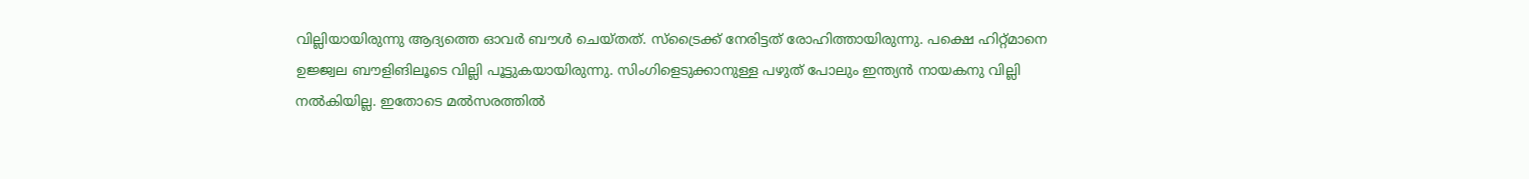വില്ലിയായിരുന്നു ആദ്യത്തെ ഓവര്‍ ബൗള്‍ ചെയ്തത്. സ്‌ട്രൈക്ക് നേരിട്ടത് രോഹിത്തായിരുന്നു. പക്ഷെ ഹിറ്റ്മാനെ ഉജ്ജ്വല ബൗളിങിലൂടെ വില്ലി പൂട്ടുകയായിരുന്നു. സിംഗിളെടുക്കാനുള്ള പഴുത് പോലും ഇന്ത്യന്‍ നായകനു വില്ലി നല്‍കിയില്ല. ഇതോടെ മല്‍സരത്തില്‍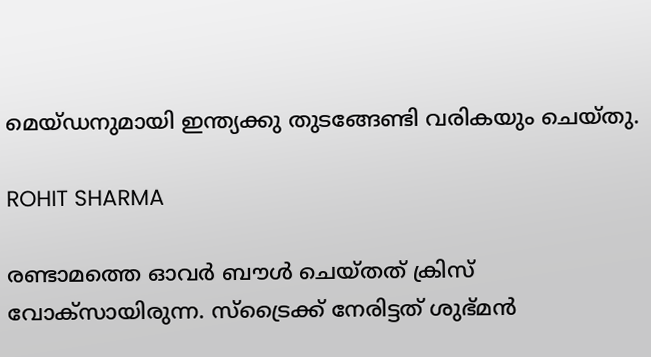മെയ്ഡനുമായി ഇന്ത്യക്കു തുടങ്ങേണ്ടി വരികയും ചെയ്തു.

ROHIT SHARMA

രണ്ടാമത്തെ ഓവര്‍ ബൗള്‍ ചെയ്തത് ക്രിസ് വോക്‌സായിരുന്ന. സ്‌ട്രൈക്ക് നേരിട്ടത് ശുഭ്മന്‍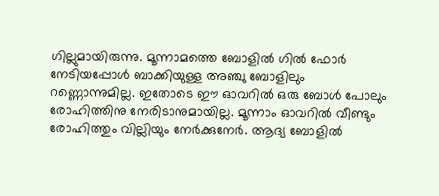ഗില്ലുമായിരുന്നു. മൂന്നാമത്തെ ബോളില്‍ ഗില്‍ ഫോര്‍ നേടിയപ്പോള്‍ ബാക്കിയുള്ള അഞ്ചു ബോളിലും റണ്ണൊന്നുമില്ല. ഇതോടെ ഈ ഓവറില്‍ ഒരു ബോള്‍ പോലും രോഹിത്തിനു നേരിടാനുമായില്ല. മൂന്നാം ഓവറില്‍ വീണ്ടും രോഹിത്തും വില്ലിയും നേര്‍ക്കുനേര്‍. ആദ്യ ബോളില്‍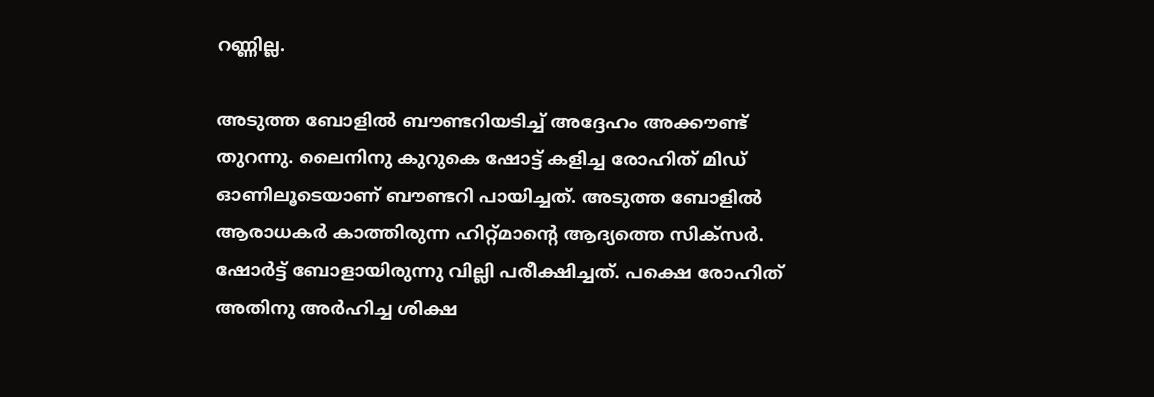റണ്ണില്ല.

അടുത്ത ബോളില്‍ ബൗണ്ടറിയടിച്ച് അദ്ദേഹം അക്കൗണ്ട് തുറന്നു. ലൈനിനു കുറുകെ ഷോട്ട് കളിച്ച രോഹിത് മിഡ് ഓണിലൂടെയാണ് ബൗണ്ടറി പായിച്ചത്. അടുത്ത ബോളില്‍ ആരാധകര്‍ കാത്തിരുന്ന ഹിറ്റ്മാന്റെ ആദ്യത്തെ സിക്‌സര്‍. ഷോര്‍ട്ട് ബോളായിരുന്നു വില്ലി പരീക്ഷിച്ചത്. പക്ഷെ രോഹിത് അതിനു അര്‍ഹിച്ച ശിക്ഷ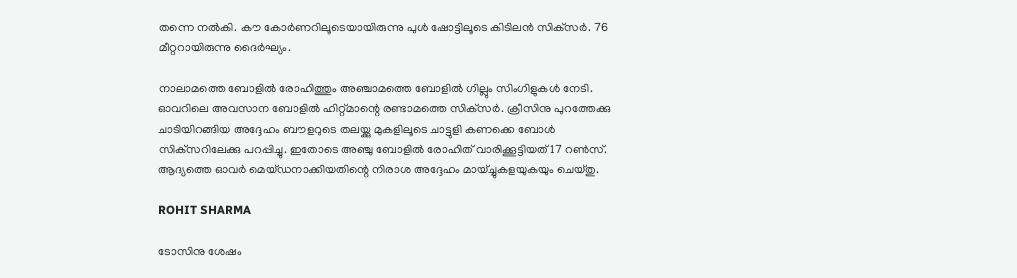തന്നെ നല്‍കി. കൗ കോര്‍ണറിലൂടെയായിരുന്നു പുൾ ഷോട്ടിലൂടെ കിടിലന്‍ സിക്‌സര്‍. 76 മീറ്ററായിരുന്നു ദൈര്‍ഘ്യം.

നാലാമത്തെ ബോളില്‍ രോഹിത്തും അഞ്ചാമത്തെ ബോളില്‍ ഗില്ലും സിംഗിളുകള്‍ നേടി. ഓവറിലെ അവസാന ബോളില്‍ ഹിറ്റ്മാന്റെ രണ്ടാമത്തെ സിക്‌സര്‍. ക്രീസിനു പുറത്തേക്കു ചാടിയിറങ്ങിയ അദ്ദേഹം ബൗളറുടെ തലയ്ക്കു മുകളിലൂടെ ചാട്ടുളി കണക്കെ ബോള്‍ സിക്‌സറിലേക്കു പറപ്പിച്ചു. ഇതോടെ അഞ്ചു ബോളില്‍ രോഹിത് വാരിക്കൂട്ടിയത് 17 റണ്‍സ്. ആദ്യത്തെ ഓവര്‍ മെയ്ഡനാക്കിയതിന്റെ നിരാശ അദ്ദേഹം മായ്ച്ചുകളയുകയും ചെയ്തു.

ROHIT SHARMA

ടോസിനു ശേഷം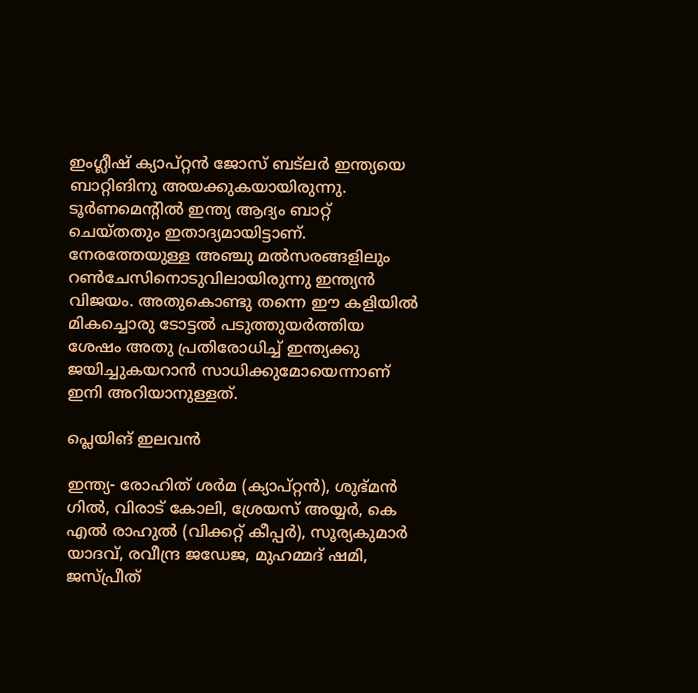ഇംഗ്ലീഷ് ക്യാപ്റ്റന്‍ ജോസ് ബട്‌ലര്‍ ഇന്ത്യയെ ബാറ്റിങിനു അയക്കുകയായിരുന്നു. ടൂര്‍ണമെന്റില്‍ ഇന്ത്യ ആദ്യം ബാറ്റ് ചെയ്തതും ഇതാദ്യമായിട്ടാണ്. നേരത്തേയുള്ള അഞ്ചു മല്‍സരങ്ങളിലും റണ്‍ചേസിനൊടുവിലായിരുന്നു ഇന്ത്യന്‍ വിജയം. അതുകൊണ്ടു തന്നെ ഈ കളിയില്‍ മികച്ചൊരു ടോട്ടല്‍ പടുത്തുയര്‍ത്തിയ ശേഷം അതു പ്രതിരോധിച്ച് ഇന്ത്യക്കു ജയിച്ചുകയറാന്‍ സാധിക്കുമോയെന്നാണ് ഇനി അറിയാനുള്ളത്.

പ്ലെയിങ് ഇലവന്‍

ഇന്ത്യ- രോഹിത് ശര്‍മ (ക്യാപ്റ്റന്‍), ശുഭ്മന്‍ ഗില്‍, വിരാട് കോലി, ശ്രേയസ് അയ്യര്‍, കെ എല്‍ രാഹുല്‍ (വിക്കറ്റ് കീപ്പര്‍), സൂര്യകുമാര്‍ യാദവ്, രവീന്ദ്ര ജഡേജ, മുഹമ്മദ് ഷമി, ജസ്പ്രീത്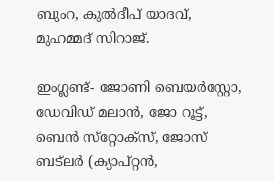ബുംറ, കുല്‍ദീപ് യാദവ്, മുഹമ്മദ് സിറാജ്.

ഇംഗ്ലണ്ട്- ജോണി ബെയര്‍‌സ്റ്റോ, ഡേവിഡ് മലാന്‍, ജോ റൂട്ട്, ബെന്‍ സ്‌റ്റോക്‌സ്, ജോസ് ബട്‌ലര്‍ (ക്യാപ്റ്റന്‍,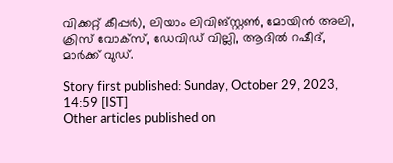വിക്കറ്റ് കീപ്പര്‍), ലിയാം ലിവിങ്സ്റ്റണ്‍, മോയിന്‍ അലി, ക്രിസ് വോക്‌സ്, ഡേവിഡ് വില്ലി, ആദില്‍ റഷീദ്, മാര്‍ക്ക് വുഡ്.

Story first published: Sunday, October 29, 2023, 14:59 [IST]
Other articles published on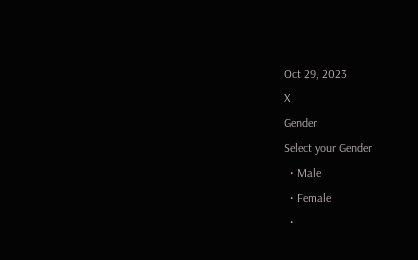Oct 29, 2023
X
Gender
Select your Gender
  • Male
  • Female
  •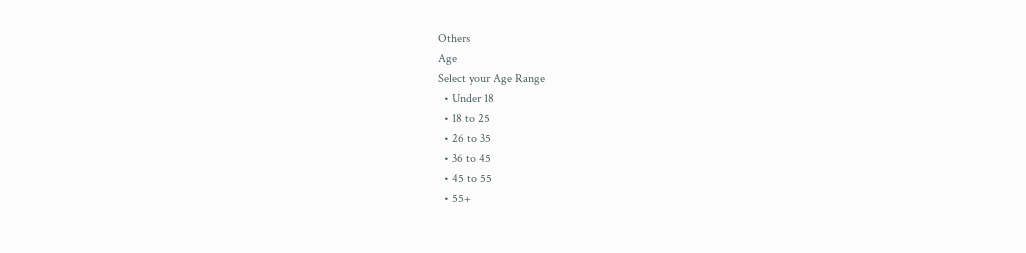Others
Age
Select your Age Range
  • Under 18
  • 18 to 25
  • 26 to 35
  • 36 to 45
  • 45 to 55
  • 55+